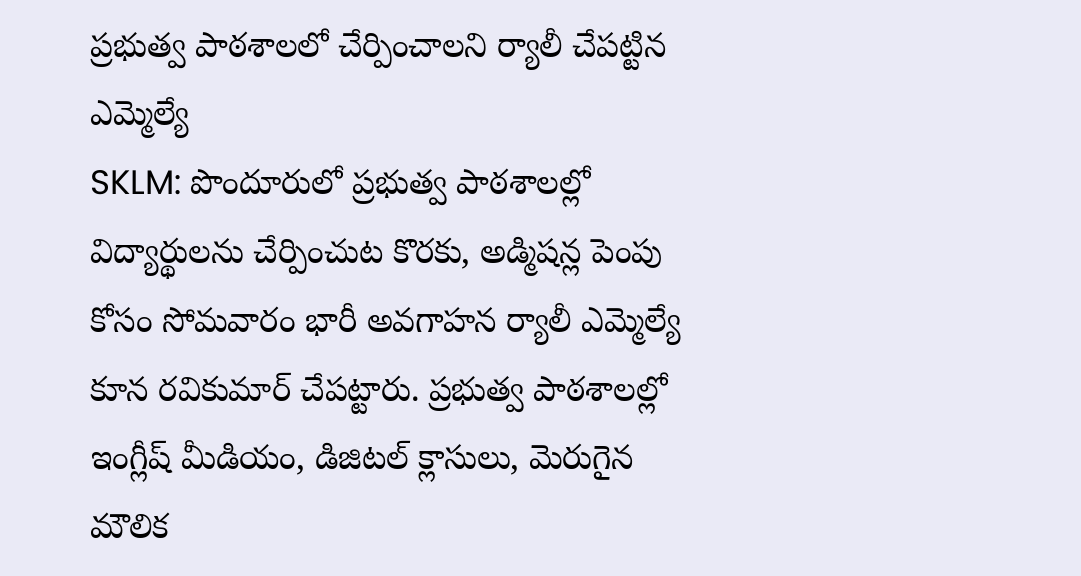ప్రభుత్వ పాఠశాలలో చేర్పించాలని ర్యాలీ చేపట్టిన ఎమ్మెల్యే
SKLM: పొందూరులో ప్రభుత్వ పాఠశాలల్లో విద్యార్థులను చేర్పించుట కొరకు, అడ్మిషన్ల పెంపు కోసం సోమవారం భారీ అవగాహన ర్యాలీ ఎమ్మెల్యే కూన రవికుమార్ చేపట్టారు. ప్రభుత్వ పాఠశాలల్లో ఇంగ్లీష్ మీడియం, డిజిటల్ క్లాసులు, మెరుగైన మౌలిక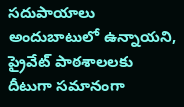సదుపాయాలు అందుబాటులో ఉన్నాయని, ప్రైవేట్ పాఠశాలలకు దీటుగా సమానంగా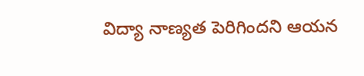విద్యా నాణ్యత పెరిగిందని ఆయన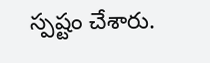స్పష్టం చేశారు.